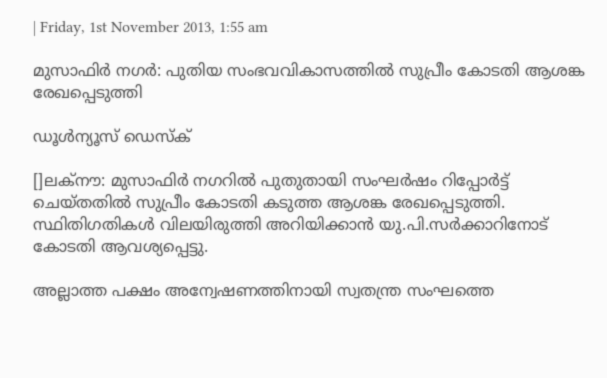| Friday, 1st November 2013, 1:55 am

മുസാഫിര്‍ നഗര്‍: പുതിയ സംഭവവികാസത്തില്‍ സുപ്രീം കോടതി ആശങ്ക രേഖപ്പെടുത്തി

ഡൂള്‍ന്യൂസ് ഡെസ്‌ക്

[]ലക്‌നൗ: മുസാഫിര്‍ നഗറില്‍ പുതുതായി സംഘര്‍ഷം റിപ്പോര്‍ട്ട് ചെയ്തതില്‍ സുപ്രീം കോടതി കടുത്ത ആശങ്ക രേഖപ്പെടുത്തി. സ്ഥിതിഗതികള്‍ വിലയിരുത്തി അറിയിക്കാന്‍ യു.പി.സര്‍ക്കാറിനോട് കോടതി ആവശ്യപ്പെട്ടു.

അല്ലാത്ത പക്ഷം അന്വേഷണത്തിനായി സ്വതന്ത്ര സംഘത്തെ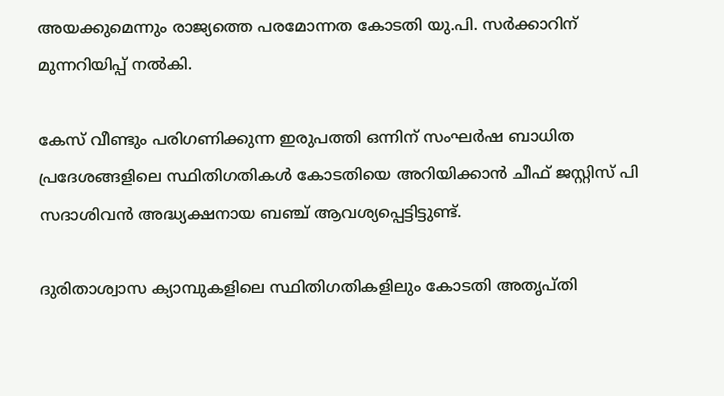അയക്കുമെന്നും രാജ്യത്തെ പരമോന്നത കോടതി യു.പി. സര്‍ക്കാറിന് മുന്നറിയിപ്പ് നല്‍കി.

കേസ് വീണ്ടും പരിഗണിക്കുന്ന ഇരുപത്തി ഒന്നിന് സംഘര്‍ഷ ബാധിത പ്രദേശങ്ങളിലെ സ്ഥിതിഗതികള്‍ കോടതിയെ അറിയിക്കാന്‍ ചീഫ് ജസ്റ്റിസ് പി സദാശിവന്‍ അദ്ധ്യക്ഷനായ ബഞ്ച് ആവശ്യപ്പെട്ടിട്ടുണ്ട്.

ദുരിതാശ്വാസ ക്യാമ്പുകളിലെ സ്ഥിതിഗതികളിലും കോടതി അതൃപ്തി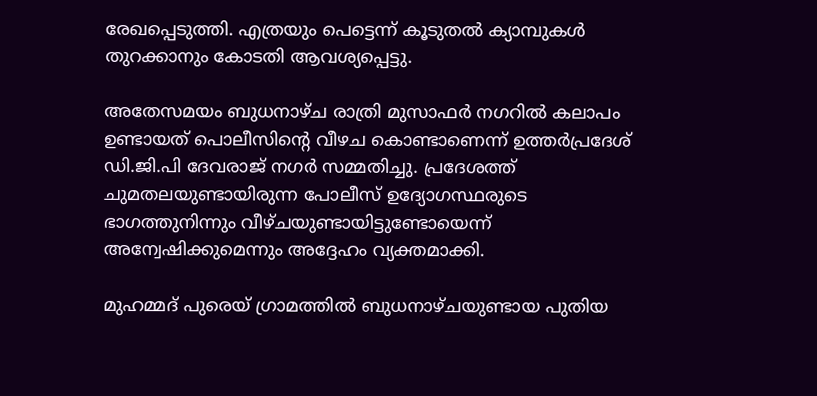രേഖപ്പെടുത്തി. എത്രയും പെട്ടെന്ന് കൂടുതല്‍ ക്യാമ്പുകള്‍ തുറക്കാനും കോടതി ആവശ്യപ്പെട്ടു.

അതേസമയം ബുധനാഴ്ച രാത്രി മുസാഫര്‍ നഗറില്‍ കലാപം ഉണ്ടായത് പൊലീസിന്റെ വീഴച കൊണ്ടാണെന്ന് ഉത്തര്‍പ്രദേശ് ഡി.ജി.പി ദേവരാജ് നഗര്‍ സമ്മതിച്ചു. പ്രദേശത്ത് ചുമതലയുണ്ടായിരുന്ന പോലീസ് ഉദ്യോഗസ്ഥരുടെ ഭാഗത്തുനിന്നും വീഴ്ചയുണ്ടായിട്ടുണ്ടോയെന്ന് അന്വേഷിക്കുമെന്നും അദ്ദേഹം വ്യക്തമാക്കി.

മുഹമ്മദ് പുരെയ് ഗ്രാമത്തില്‍ ബുധനാഴ്ചയുണ്ടായ പുതിയ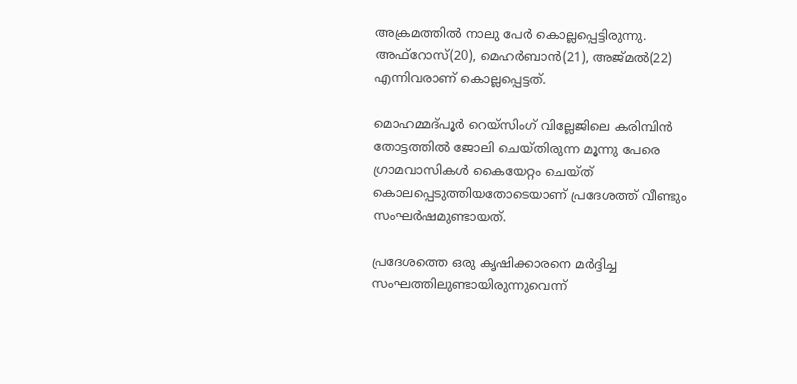അക്രമത്തില്‍ നാലു പേര്‍ കൊല്ലപ്പെട്ടിരുന്നു. അഫ്‌റോസ്(20), മെഹര്‍ബാന്‍(21), അജ്മല്‍(22) എന്നിവരാണ് കൊല്ലപ്പെട്ടത്.

മൊഹമ്മദ്പൂര്‍ റെയ്‌സിംഗ് വില്ലേജിലെ കരിമ്പിന്‍ തോട്ടത്തില്‍ ജോലി ചെയ്തിരുന്ന മൂന്നു പേരെ ഗ്രാമവാസികള്‍ കൈയേറ്റം ചെയ്ത് കൊലപ്പെടുത്തിയതോടെയാണ് പ്രദേശത്ത് വീണ്ടും സംഘര്‍ഷമുണ്ടായത്.

പ്രദേശത്തെ ഒരു കൃഷിക്കാരനെ മര്‍ദ്ദിച്ച സംഘത്തിലുണ്ടായിരുന്നുവെന്ന്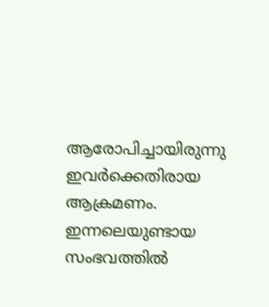ആരോപിച്ചായിരുന്നു ഇവര്‍ക്കെതിരായ ആക്രമണം.  ഇന്നലെയുണ്ടായ സംഭവത്തില്‍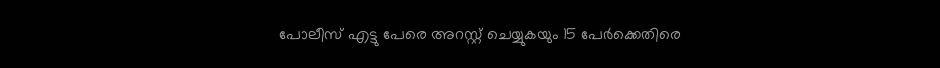പോലീസ് എട്ടു പേരെ അറസ്റ്റ് ചെയ്യുകയും 15 പേര്‍ക്കെതിരെ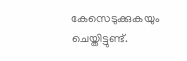കേസെടുക്കുകയും ചെയ്തിട്ടുണ്ട്.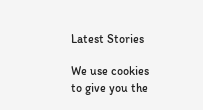Latest Stories

We use cookies to give you the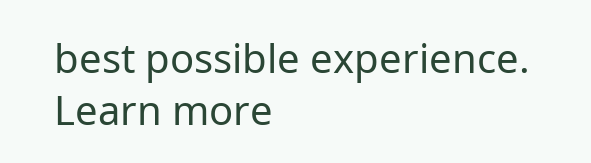best possible experience. Learn more